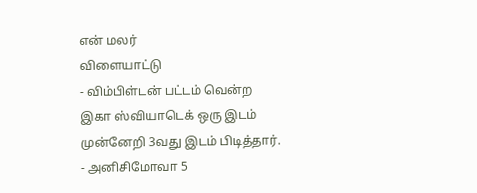என் மலர்
விளையாட்டு
- விம்பிள்டன் பட்டம் வென்ற இகா ஸ்வியாடெக் ஒரு இடம் முன்னேறி 3வது இடம் பிடித்தார்.
- அனிசிமோவா 5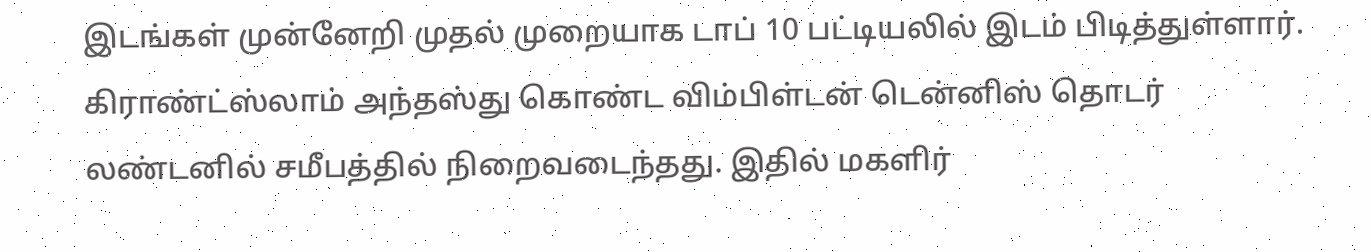இடங்கள் முன்னேறி முதல் முறையாக டாப் 10 பட்டியலில் இடம் பிடித்துள்ளார்.
கிராண்ட்ஸ்லாம் அந்தஸ்து கொண்ட விம்பிள்டன் டென்னிஸ் தொடர் லண்டனில் சமீபத்தில் நிறைவடைந்தது. இதில் மகளிர்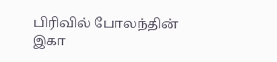பிரிவில் போலந்தின் இகா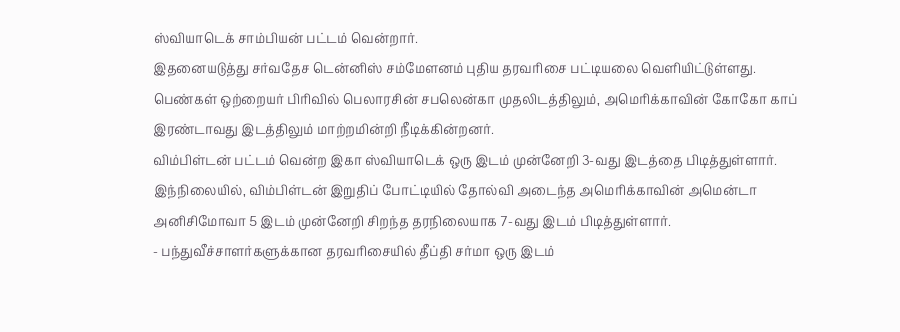ஸ்வியாடெக் சாம்பியன் பட்டம் வென்றார்.
இதனையடுத்து சர்வதேச டென்னிஸ் சம்மேளனம் புதிய தரவரிசை பட்டியலை வெளியிட்டுள்ளது. பெண்கள் ஒற்றையர் பிரிவில் பெலாரசின் சபலென்கா முதலிடத்திலும், அமெரிக்காவின் கோகோ காப் இரண்டாவது இடத்திலும் மாற்றமின்றி நீடிக்கின்றனர்.
விம்பிள்டன் பட்டம் வென்ற இகா ஸ்வியாடெக் ஒரு இடம் முன்னேறி 3-வது இடத்தை பிடித்துள்ளார்.
இந்நிலையில், விம்பிள்டன் இறுதிப் போட்டியில் தோல்வி அடைந்த அமெரிக்காவின் அமென்டா அனிசிமோவா 5 இடம் முன்னேறி சிறந்த தரநிலையாக 7-வது இடம் பிடித்துள்ளார்.
- பந்துவீச்சாளர்களுக்கான தரவரிசையில் தீப்தி சர்மா ஒரு இடம்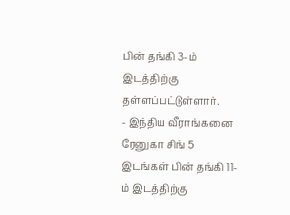பின் தங்கி 3-ம் இடத்திற்கு தள்ளப்பட்டுள்ளார்.
- இந்திய வீராங்கனை ரேனுகா சிங் 5 இடங்கள் பின் தங்கி 11-ம் இடத்திற்கு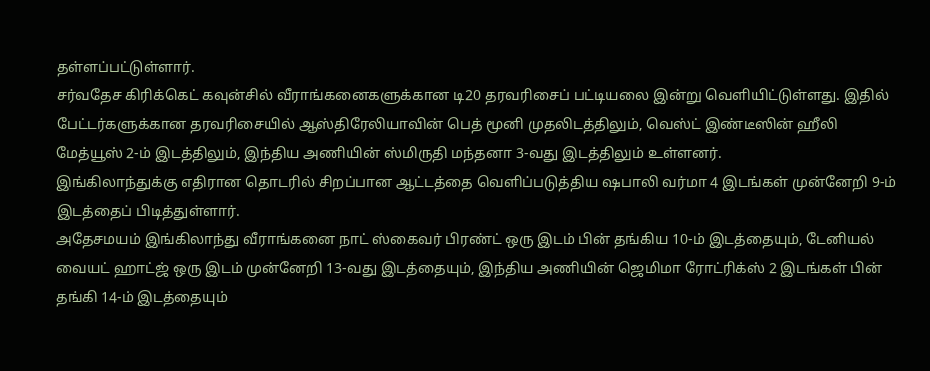தள்ளப்பட்டுள்ளார்.
சர்வதேச கிரிக்கெட் கவுன்சில் வீராங்கனைகளுக்கான டி20 தரவரிசைப் பட்டியலை இன்று வெளியிட்டுள்ளது. இதில் பேட்டர்களுக்கான தரவரிசையில் ஆஸ்திரேலியாவின் பெத் மூனி முதலிடத்திலும், வெஸ்ட் இண்டீஸின் ஹீலி மேத்யூஸ் 2-ம் இடத்திலும், இந்திய அணியின் ஸ்மிருதி மந்தனா 3-வது இடத்திலும் உள்ளனர்.
இங்கிலாந்துக்கு எதிரான தொடரில் சிறப்பான ஆட்டத்தை வெளிப்படுத்திய ஷபாலி வர்மா 4 இடங்கள் முன்னேறி 9-ம் இடத்தைப் பிடித்துள்ளார்.
அதேசமயம் இங்கிலாந்து வீராங்கனை நாட் ஸ்கைவர் பிரண்ட் ஒரு இடம் பின் தங்கிய 10-ம் இடத்தையும், டேனியல் வையட் ஹாட்ஜ் ஒரு இடம் முன்னேறி 13-வது இடத்தையும், இந்திய அணியின் ஜெமிமா ரோட்ரிக்ஸ் 2 இடங்கள் பின் தங்கி 14-ம் இடத்தையும்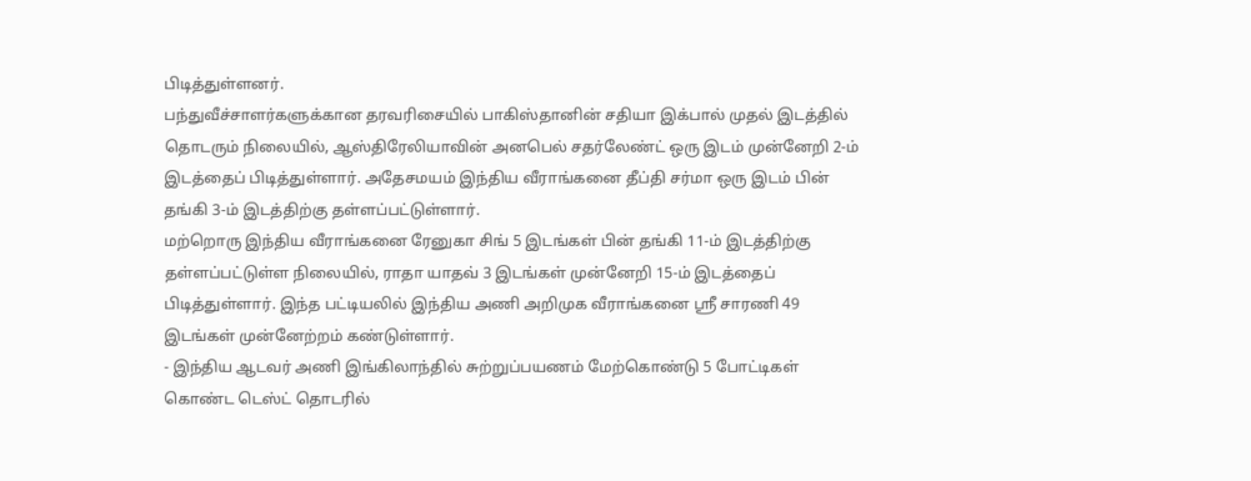பிடித்துள்ளனர்.
பந்துவீச்சாளர்களுக்கான தரவரிசையில் பாகிஸ்தானின் சதியா இக்பால் முதல் இடத்தில் தொடரும் நிலையில், ஆஸ்திரேலியாவின் அனபெல் சதர்லேண்ட் ஒரு இடம் முன்னேறி 2-ம் இடத்தைப் பிடித்துள்ளார். அதேசமயம் இந்திய வீராங்கனை தீப்தி சர்மா ஒரு இடம் பின் தங்கி 3-ம் இடத்திற்கு தள்ளப்பட்டுள்ளார்.
மற்றொரு இந்திய வீராங்கனை ரேனுகா சிங் 5 இடங்கள் பின் தங்கி 11-ம் இடத்திற்கு தள்ளப்பட்டுள்ள நிலையில், ராதா யாதவ் 3 இடங்கள் முன்னேறி 15-ம் இடத்தைப் பிடித்துள்ளார். இந்த பட்டியலில் இந்திய அணி அறிமுக வீராங்கனை ஸ்ரீ சாரணி 49 இடங்கள் முன்னேற்றம் கண்டுள்ளார்.
- இந்திய ஆடவர் அணி இங்கிலாந்தில் சுற்றுப்பயணம் மேற்கொண்டு 5 போட்டிகள் கொண்ட டெஸ்ட் தொடரில்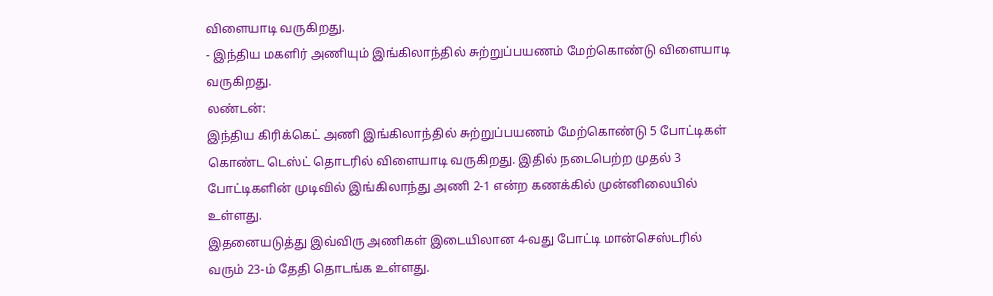விளையாடி வருகிறது.
- இந்திய மகளிர் அணியும் இங்கிலாந்தில் சுற்றுப்பயணம் மேற்கொண்டு விளையாடி வருகிறது.
லண்டன்:
இந்திய கிரிக்கெட் அணி இங்கிலாந்தில் சுற்றுப்பயணம் மேற்கொண்டு 5 போட்டிகள் கொண்ட டெஸ்ட் தொடரில் விளையாடி வருகிறது. இதில் நடைபெற்ற முதல் 3 போட்டிகளின் முடிவில் இங்கிலாந்து அணி 2-1 என்ற கணக்கில் முன்னிலையில் உள்ளது.
இதனையடுத்து இவ்விரு அணிகள் இடையிலான 4-வது போட்டி மான்செஸ்டரில் வரும் 23-ம் தேதி தொடங்க உள்ளது.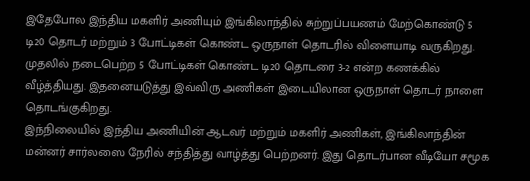இதேபோல இந்திய மகளிர் அணியும் இங்கிலாந்தில் சுற்றுப்பயணம் மேற்கொண்டு 5 டி20 தொடர் மற்றும் 3 போட்டிகள் கொண்ட ஒருநாள் தொடரில் விளையாடி வருகிறது. முதலில் நடைபெற்ற 5 போட்டிகள் கொண்ட டி20 தொடரை 3-2 என்ற கணக்கில் வீழ்த்தியது. இதனையடுத்து இவ்விரு அணிகள் இடையிலான ஒருநாள் தொடர் நாளை தொடங்குகிறது.
இந்நிலையில் இந்திய அணியின் ஆடவர் மற்றும் மகளிர் அணிகள், இங்கிலாந்தின் மன்னர் சார்லஸை நேரில் சந்தித்து வாழ்த்து பெற்றனர். இது தொடர்பான வீடியோ சமூக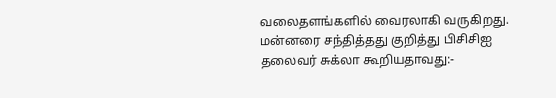வலைதளங்களில் வைரலாகி வருகிறது.
மன்னரை சந்தித்தது குறித்து பிசிசிஐ தலைவர் சுக்லா கூறியதாவது:-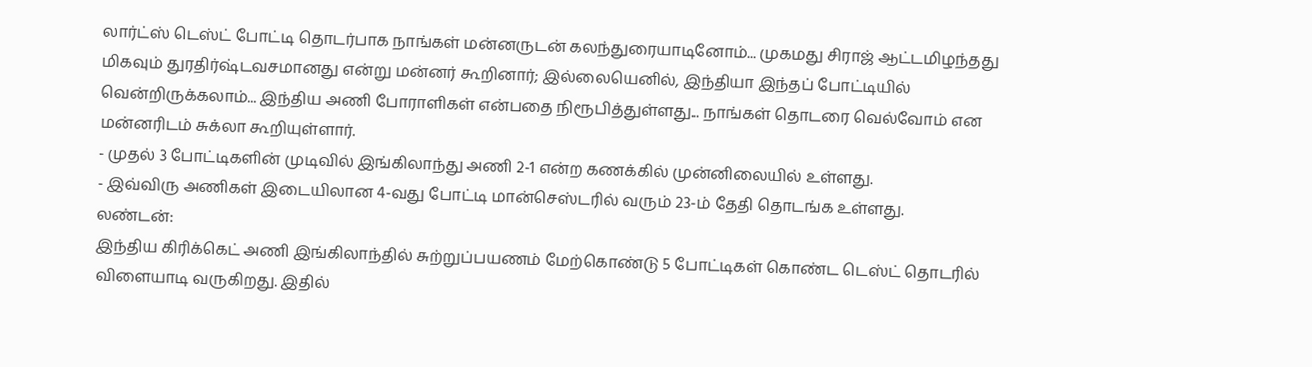லார்ட்ஸ் டெஸ்ட் போட்டி தொடர்பாக நாங்கள் மன்னருடன் கலந்துரையாடினோம்... முகமது சிராஜ் ஆட்டமிழந்தது மிகவும் துரதிர்ஷ்டவசமானது என்று மன்னர் கூறினார்; இல்லையெனில், இந்தியா இந்தப் போட்டியில் வென்றிருக்கலாம்... இந்திய அணி போராளிகள் என்பதை நிரூபித்துள்ளது... நாங்கள் தொடரை வெல்வோம் என மன்னரிடம் சுக்லா கூறியுள்ளார்.
- முதல் 3 போட்டிகளின் முடிவில் இங்கிலாந்து அணி 2-1 என்ற கணக்கில் முன்னிலையில் உள்ளது.
- இவ்விரு அணிகள் இடையிலான 4-வது போட்டி மான்செஸ்டரில் வரும் 23-ம் தேதி தொடங்க உள்ளது.
லண்டன்:
இந்திய கிரிக்கெட் அணி இங்கிலாந்தில் சுற்றுப்பயணம் மேற்கொண்டு 5 போட்டிகள் கொண்ட டெஸ்ட் தொடரில் விளையாடி வருகிறது. இதில்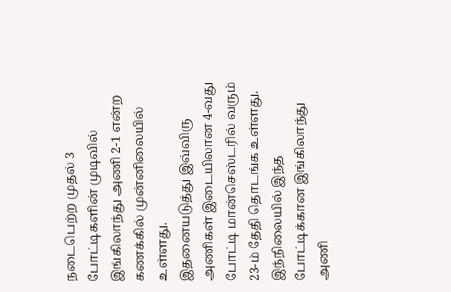நடைபெற்ற முதல் 3 போட்டிகளின் முடிவில் இங்கிலாந்து அணி 2-1 என்ற கணக்கில் முன்னிலையில் உள்ளது.
இதனையடுத்து இவ்விரு அணிகள் இடையிலான 4-வது போட்டி மான்செஸ்டரில் வரும் 23-ம் தேதி தொடங்க உள்ளது.
இந்நிலையில் இந்த போட்டிக்கான இங்கிலாந்து அணி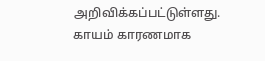அறிவிக்கப்பட்டுள்ளது. காயம் காரணமாக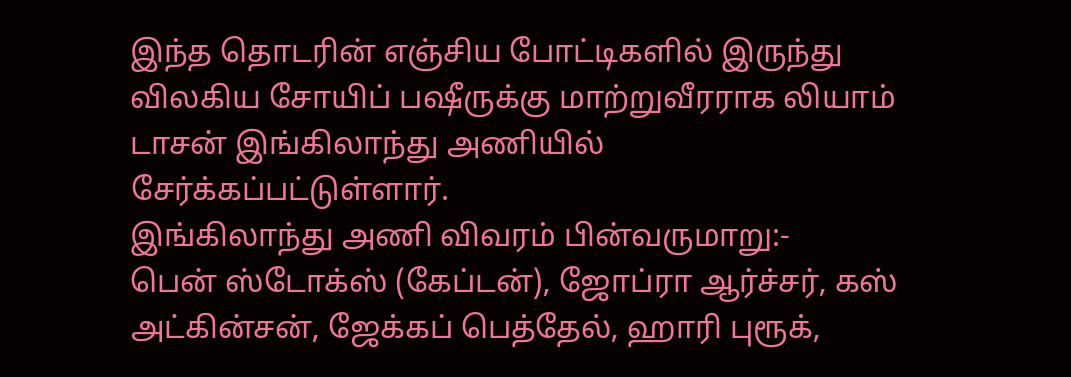இந்த தொடரின் எஞ்சிய போட்டிகளில் இருந்து விலகிய சோயிப் பஷீருக்கு மாற்றுவீரராக லியாம் டாசன் இங்கிலாந்து அணியில் சேர்க்கப்பட்டுள்ளார்.
இங்கிலாந்து அணி விவரம் பின்வருமாறு:-
பென் ஸ்டோக்ஸ் (கேப்டன்), ஜோப்ரா ஆர்ச்சர், கஸ் அட்கின்சன், ஜேக்கப் பெத்தேல், ஹாரி புரூக்,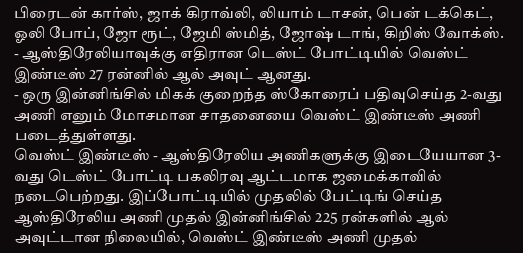பிரைடன் கார்ஸ், ஜாக் கிராவ்லி, லியாம் டாசன், பென் டக்கெட், ஓலி போப், ஜோ ரூட், ஜேமி ஸ்மித், ஜோஷ் டாங், கிறிஸ் வோக்ஸ்.
- ஆஸ்திரேலியாவுக்கு எதிரான டெஸ்ட் போட்டியில் வெஸ்ட் இண்டீஸ் 27 ரன்னில் ஆல் அவுட் ஆனது.
- ஒரு இன்னிங்சில் மிகக் குறைந்த ஸ்கோரைப் பதிவுசெய்த 2-வது அணி எனும் மோசமான சாதனையை வெஸ்ட் இண்டீஸ் அணி படைத்துள்ளது.
வெஸ்ட் இண்டீஸ் - ஆஸ்திரேலிய அணிகளுக்கு இடையேயான 3-வது டெஸ்ட் போட்டி பகலிரவு ஆட்டமாக ஜமைக்காவில் நடைபெற்றது. இப்போட்டியில் முதலில் பேட்டிங் செய்த ஆஸ்திரேலிய அணி முதல் இன்னிங்சில் 225 ரன்களில் ஆல் அவுட்டான நிலையில், வெஸ்ட் இண்டீஸ் அணி முதல்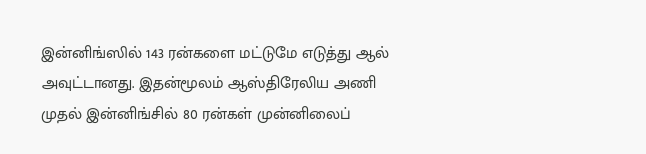இன்னிங்ஸில் 143 ரன்களை மட்டுமே எடுத்து ஆல் அவுட்டானது. இதன்மூலம் ஆஸ்திரேலிய அணி முதல் இன்னிங்சில் 80 ரன்கள் முன்னிலைப்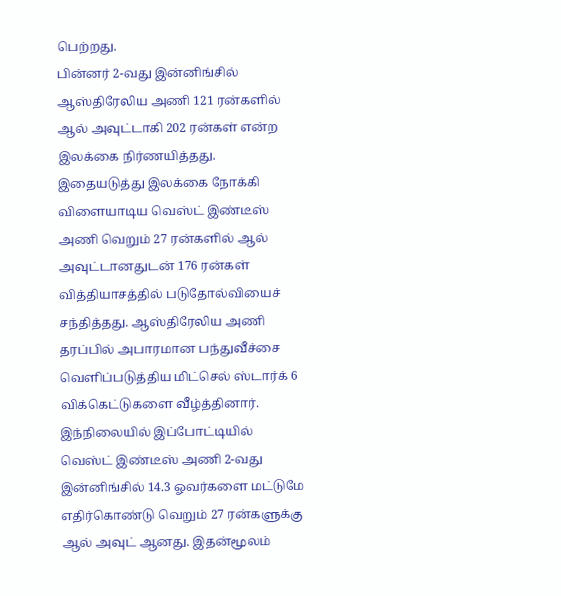பெற்றது.
பின்னர் 2-வது இன்னிங்சில் ஆஸ்திரேலிய அணி 121 ரன்களில் ஆல் அவுட்டாகி 202 ரன்கள் என்ற இலக்கை நிர்ணயித்தது. இதையடுத்து இலக்கை நோக்கி விளையாடிய வெஸ்ட் இண்டீஸ் அணி வெறும் 27 ரன்களில் ஆல் அவுட்டானதுடன் 176 ரன்கள் வித்தியாசத்தில் படுதோல்வியைச் சந்தித்தது. ஆஸ்திரேலிய அணி தரப்பில் அபாரமான பந்துவீச்சை வெளிப்படுத்திய மிட்செல் ஸ்டார்க் 6 விக்கெட்டுகளை வீழ்த்தினார்.
இந்நிலையில் இப்போட்டியில் வெஸ்ட் இண்டீஸ் அணி 2-வது இன்னிங்சில் 14.3 ஓவர்களை மட்டுமே எதிர்கொண்டு வெறும் 27 ரன்களுக்கு ஆல் அவுட் ஆனது. இதன்மூலம்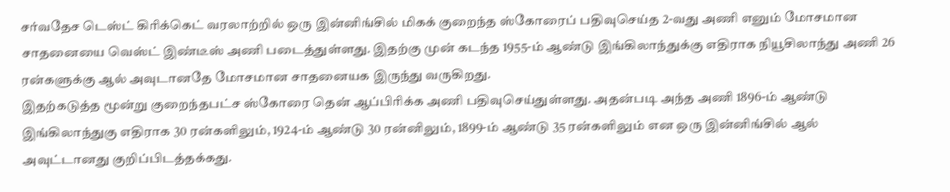சர்வதேச டெஸ்ட் கிரிக்கெட் வரலாற்றில் ஒரு இன்னிங்சில் மிகக் குறைந்த ஸ்கோரைப் பதிவுசெய்த 2-வது அணி எனும் மோசமான சாதனையை வெஸ்ட் இண்டீஸ் அணி படைத்துள்ளது. இதற்கு முன் கடந்த 1955-ம் ஆண்டு இங்கிலாந்துக்கு எதிராக நியூசிலாந்து அணி 26 ரன்களுக்கு ஆல் அவுடானதே மோசமான சாதனையக இருந்து வருகிறது.
இதற்கடுத்த மூன்று குறைந்தபட்ச ஸ்கோரை தென் ஆப்பிரிக்க அணி பதிவுசெய்துள்ளது. அதன்படி அந்த அணி 1896-ம் ஆண்டு இங்கிலாந்துகு எதிராக 30 ரன்களிலும், 1924-ம் ஆண்டு 30 ரன்னிலும், 1899-ம் ஆண்டு 35 ரன்களிலும் என ஒரு இன்னிங்சில் ஆல் அவுட்டானது குறிப்பிடத்தக்கது.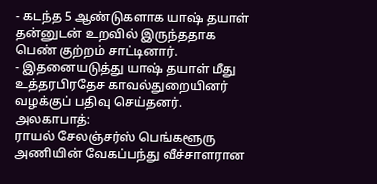- கடந்த 5 ஆண்டுகளாக யாஷ் தயாள் தன்னுடன் உறவில் இருந்ததாக பெண் குற்றம் சாட்டினார்.
- இதனையடுத்து யாஷ் தயாள் மீது உத்தரபிரதேச காவல்துறையினர் வழக்குப் பதிவு செய்தனர்.
அலகாபாத்:
ராயல் சேலஞ்சர்ஸ் பெங்களூரு அணியின் வேகப்பந்து வீச்சாளரான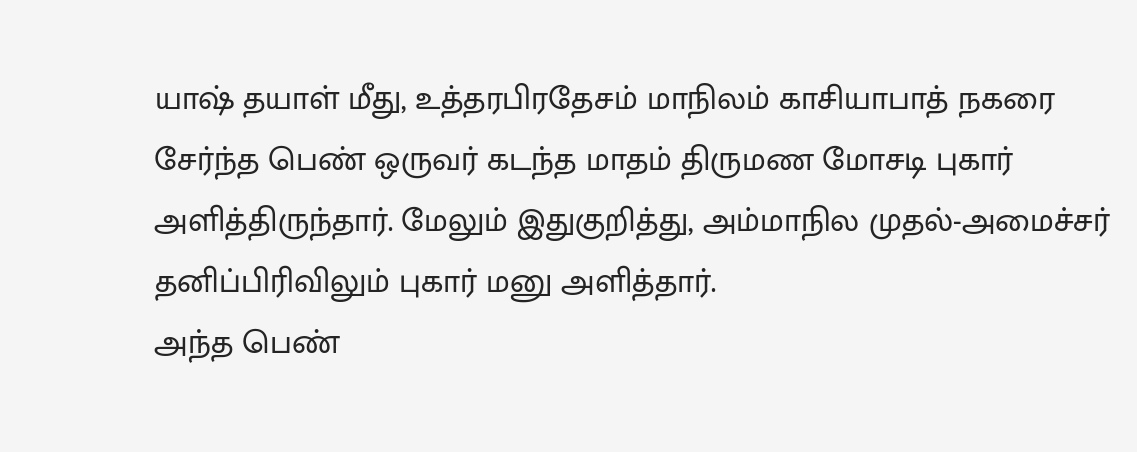யாஷ் தயாள் மீது, உத்தரபிரதேசம் மாநிலம் காசியாபாத் நகரை சேர்ந்த பெண் ஒருவர் கடந்த மாதம் திருமண மோசடி புகார் அளித்திருந்தார். மேலும் இதுகுறித்து, அம்மாநில முதல்-அமைச்சர் தனிப்பிரிவிலும் புகார் மனு அளித்தார்.
அந்த பெண்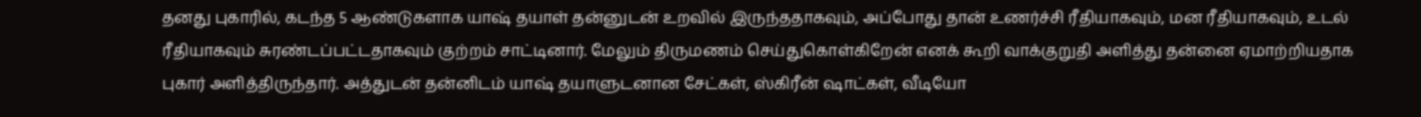தனது புகாரில், கடந்த 5 ஆண்டுகளாக யாஷ் தயாள் தன்னுடன் உறவில் இருந்ததாகவும், அப்போது தான் உணர்ச்சி ரீதியாகவும், மன ரீதியாகவும், உடல் ரீதியாகவும் சுரண்டப்பட்டதாகவும் குற்றம் சாட்டினார். மேலும் திருமணம் செய்துகொள்கிறேன் எனக் கூறி வாக்குறுதி அளித்து தன்னை ஏமாற்றியதாக புகார் அளித்திருந்தார். அத்துடன் தன்னிடம் யாஷ் தயாளுடனான சேட்கள், ஸ்கிரீன் ஷாட்கள், வீடியோ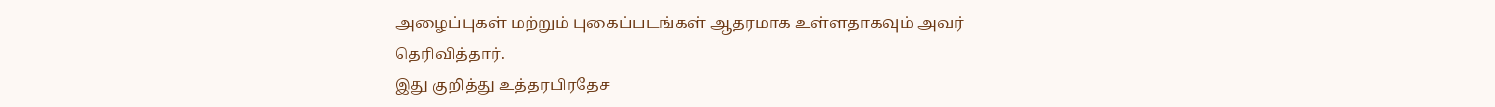அழைப்புகள் மற்றும் புகைப்படங்கள் ஆதரமாக உள்ளதாகவும் அவர் தெரிவித்தார்.
இது குறித்து உத்தரபிரதேச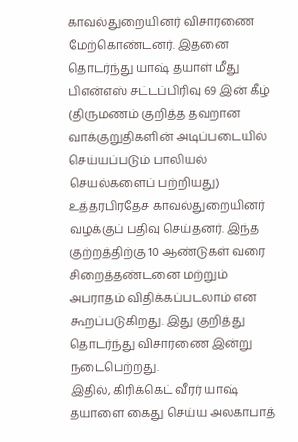காவல்துறையினர் விசாரணை மேற்கொண்டனர். இதனை தொடர்ந்து யாஷ் தயாள் மீது பிஎன்எஸ் சட்டப்பிரிவு 69 இன் கீழ் (திருமணம் குறித்த தவறான வாக்குறுதிகளின் அடிப்படையில் செய்யப்படும் பாலியல் செயல்களைப் பற்றியது) உத்தரபிரதேச காவல்துறையினர் வழக்குப் பதிவு செய்தனர். இந்த குற்றத்திற்கு 10 ஆண்டுகள் வரை சிறைத்தண்டனை மற்றும் அபராதம் விதிக்கப்படலாம் என கூறப்படுகிறது. இது குறித்து தொடர்ந்து விசாரணை இன்று நடைபெற்றது.
இதில், கிரிக்கெட் வீரர் யாஷ் தயாளை கைது செய்ய அலகாபாத்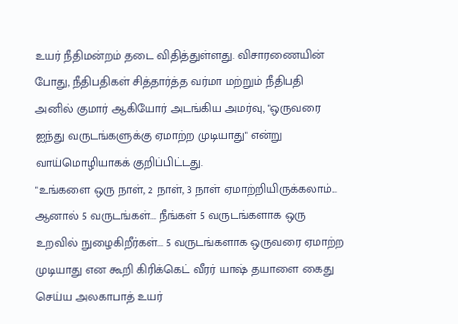உயர் நீதிமன்றம் தடை விதித்துள்ளது. விசாரணையின் போது, நீதிபதிகள் சித்தார்த்த வர்மா மற்றும் நீதிபதி அனில் குமார் ஆகியோர் அடங்கிய அமர்வு, "ஒருவரை ஐந்து வருடங்களுக்கு ஏமாற்ற முடியாது" என்று வாய்மொழியாகக் குறிப்பிட்டது.
"உங்களை ஒரு நாள், 2 நாள், 3 நாள் ஏமாற்றியிருக்கலாம்... ஆனால் 5 வருடங்கள்... நீங்கள் 5 வருடங்களாக ஒரு உறவில் நுழைகிறீர்கள்... 5 வருடங்களாக ஒருவரை ஏமாற்ற முடியாது என கூறி கிரிக்கெட் வீரர் யாஷ் தயாளை கைது செய்ய அலகாபாத் உயர்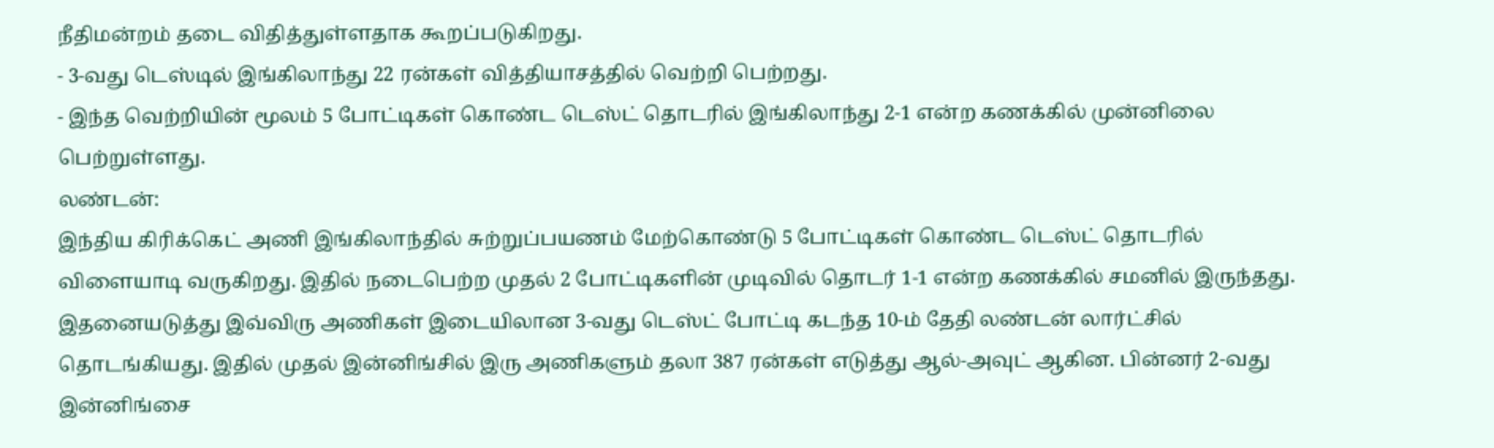நீதிமன்றம் தடை விதித்துள்ளதாக கூறப்படுகிறது.
- 3-வது டெஸ்டில் இங்கிலாந்து 22 ரன்கள் வித்தியாசத்தில் வெற்றி பெற்றது.
- இந்த வெற்றியின் மூலம் 5 போட்டிகள் கொண்ட டெஸ்ட் தொடரில் இங்கிலாந்து 2-1 என்ற கணக்கில் முன்னிலை பெற்றுள்ளது.
லண்டன்:
இந்திய கிரிக்கெட் அணி இங்கிலாந்தில் சுற்றுப்பயணம் மேற்கொண்டு 5 போட்டிகள் கொண்ட டெஸ்ட் தொடரில் விளையாடி வருகிறது. இதில் நடைபெற்ற முதல் 2 போட்டிகளின் முடிவில் தொடர் 1-1 என்ற கணக்கில் சமனில் இருந்தது.
இதனையடுத்து இவ்விரு அணிகள் இடையிலான 3-வது டெஸ்ட் போட்டி கடந்த 10-ம் தேதி லண்டன் லார்ட்சில் தொடங்கியது. இதில் முதல் இன்னிங்சில் இரு அணிகளும் தலா 387 ரன்கள் எடுத்து ஆல்-அவுட் ஆகின. பின்னர் 2-வது இன்னிங்சை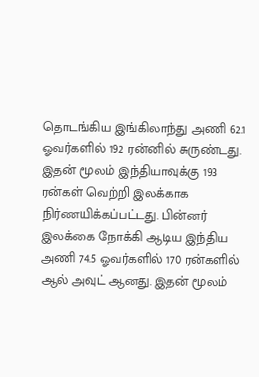தொடங்கிய இங்கிலாந்து அணி 62.1 ஓவர்களில் 192 ரன்னில் சுருண்டது.
இதன் மூலம் இந்தியாவுக்கு 193 ரன்கள் வெற்றி இலக்காக நிர்ணயிக்கப்பட்டது. பின்னர் இலக்கை நோக்கி ஆடிய இந்திய அணி 74.5 ஓவர்களில் 170 ரன்களில் ஆல் அவுட் ஆனது. இதன் மூலம்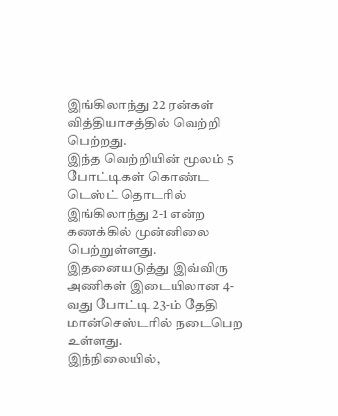இங்கிலாந்து 22 ரன்கள் வித்தியாசத்தில் வெற்றி பெற்றது.
இந்த வெற்றியின் மூலம் 5 போட்டிகள் கொண்ட டெஸ்ட் தொடரில் இங்கிலாந்து 2-1 என்ற கணக்கில் முன்னிலை பெற்றுள்ளது. இதனையடுத்து இவ்விரு அணிகள் இடையிலான 4-வது போட்டி 23-ம் தேதி மான்செஸ்டரில் நடைபெற உள்ளது.
இந்நிலையில்,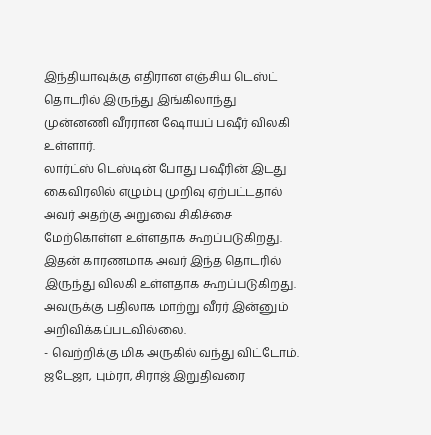இந்தியாவுக்கு எதிரான எஞ்சிய டெஸ்ட் தொடரில் இருந்து இங்கிலாந்து முன்னணி வீரரான ஷோயப் பஷீர் விலகி உள்ளார்.
லார்ட்ஸ் டெஸ்டின் போது பஷீரின் இடது கைவிரலில் எழும்பு முறிவு ஏற்பட்டதால் அவர் அதற்கு அறுவை சிகிச்சை மேற்கொள்ள உள்ளதாக கூறப்படுகிறது. இதன் காரணமாக அவர் இந்த தொடரில் இருந்து விலகி உள்ளதாக கூறப்படுகிறது. அவருக்கு பதிலாக மாற்று வீரர் இன்னும் அறிவிக்கப்படவில்லை.
- வெற்றிக்கு மிக அருகில் வந்து விட்டோம். ஜடேஜா, பும்ரா, சிராஜ் இறுதிவரை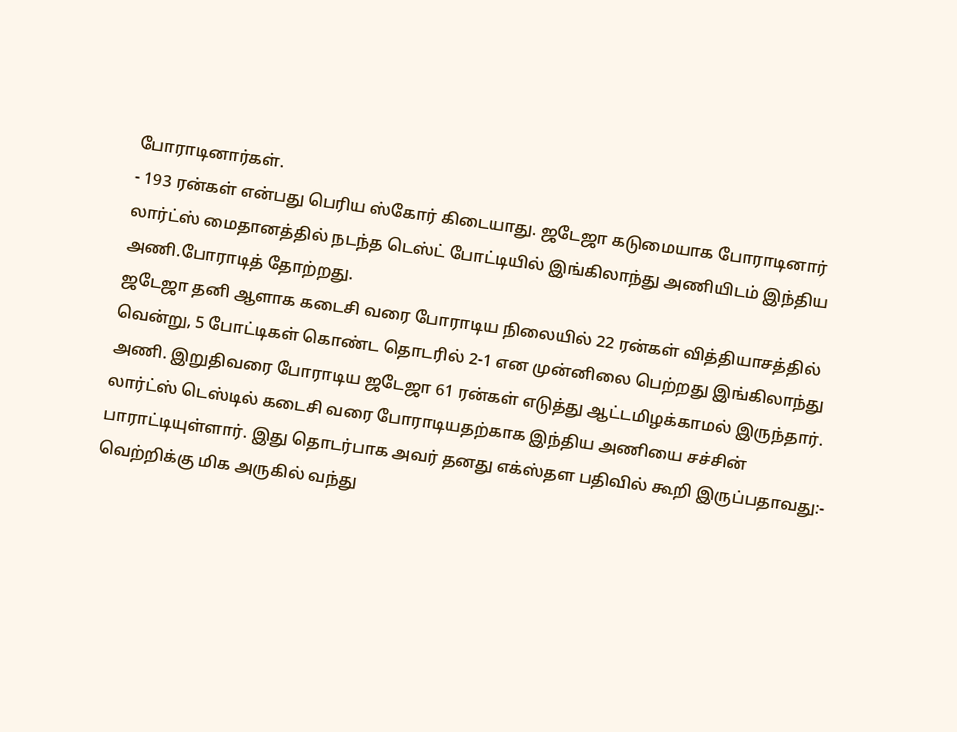போராடினார்கள்.
- 193 ரன்கள் என்பது பெரிய ஸ்கோர் கிடையாது. ஜடேஜா கடுமையாக போராடினார்
லார்ட்ஸ் மைதானத்தில் நடந்த டெஸ்ட் போட்டியில் இங்கிலாந்து அணியிடம் இந்திய அணி.போராடித் தோற்றது.
ஜடேஜா தனி ஆளாக கடைசி வரை போராடிய நிலையில் 22 ரன்கள் வித்தியாசத்தில் வென்று, 5 போட்டிகள் கொண்ட தொடரில் 2-1 என முன்னிலை பெற்றது இங்கிலாந்து அணி. இறுதிவரை போராடிய ஜடேஜா 61 ரன்கள் எடுத்து ஆட்டமிழக்காமல் இருந்தார்.
லார்ட்ஸ் டெஸ்டில் கடைசி வரை போராடியதற்காக இந்திய அணியை சச்சின் பாராட்டியுள்ளார். இது தொடர்பாக அவர் தனது எக்ஸ்தள பதிவில் கூறி இருப்பதாவது:-
வெற்றிக்கு மிக அருகில் வந்து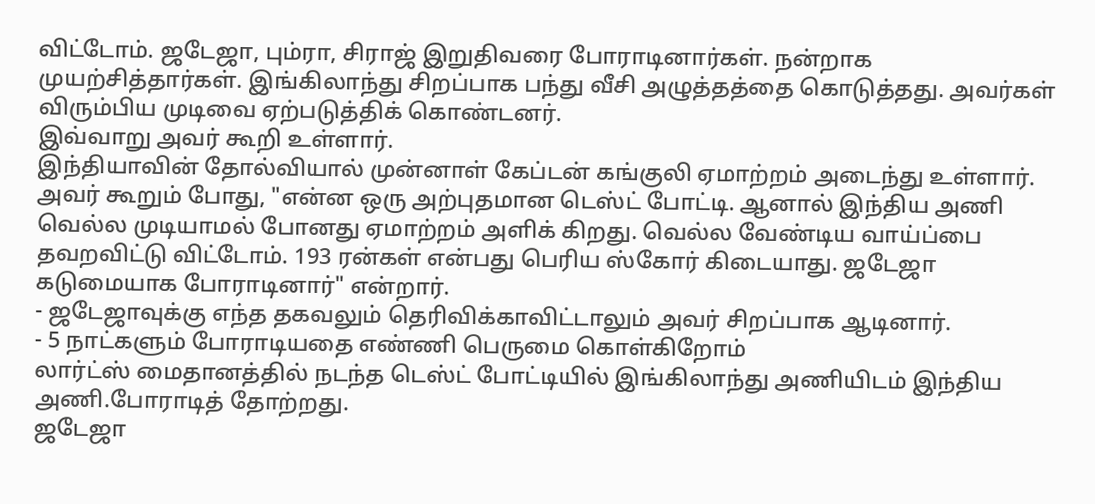விட்டோம். ஜடேஜா, பும்ரா, சிராஜ் இறுதிவரை போராடினார்கள். நன்றாக முயற்சித்தார்கள். இங்கிலாந்து சிறப்பாக பந்து வீசி அழுத்தத்தை கொடுத்தது. அவர்கள் விரும்பிய முடிவை ஏற்படுத்திக் கொண்டனர்.
இவ்வாறு அவர் கூறி உள்ளார்.
இந்தியாவின் தோல்வியால் முன்னாள் கேப்டன் கங்குலி ஏமாற்றம் அடைந்து உள்ளார். அவர் கூறும் போது, "என்ன ஒரு அற்புதமான டெஸ்ட் போட்டி. ஆனால் இந்திய அணி வெல்ல முடியாமல் போனது ஏமாற்றம் அளிக் கிறது. வெல்ல வேண்டிய வாய்ப்பை தவறவிட்டு விட்டோம். 193 ரன்கள் என்பது பெரிய ஸ்கோர் கிடையாது. ஜடேஜா கடுமையாக போராடினார்" என்றார்.
- ஜடேஜாவுக்கு எந்த தகவலும் தெரிவிக்காவிட்டாலும் அவர் சிறப்பாக ஆடினார்.
- 5 நாட்களும் போராடியதை எண்ணி பெருமை கொள்கிறோம்
லார்ட்ஸ் மைதானத்தில் நடந்த டெஸ்ட் போட்டியில் இங்கிலாந்து அணியிடம் இந்திய அணி.போராடித் தோற்றது.
ஜடேஜா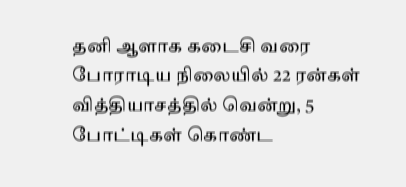தனி ஆளாக கடைசி வரை போராடிய நிலையில் 22 ரன்கள் வித்தியாசத்தில் வென்று, 5 போட்டிகள் கொண்ட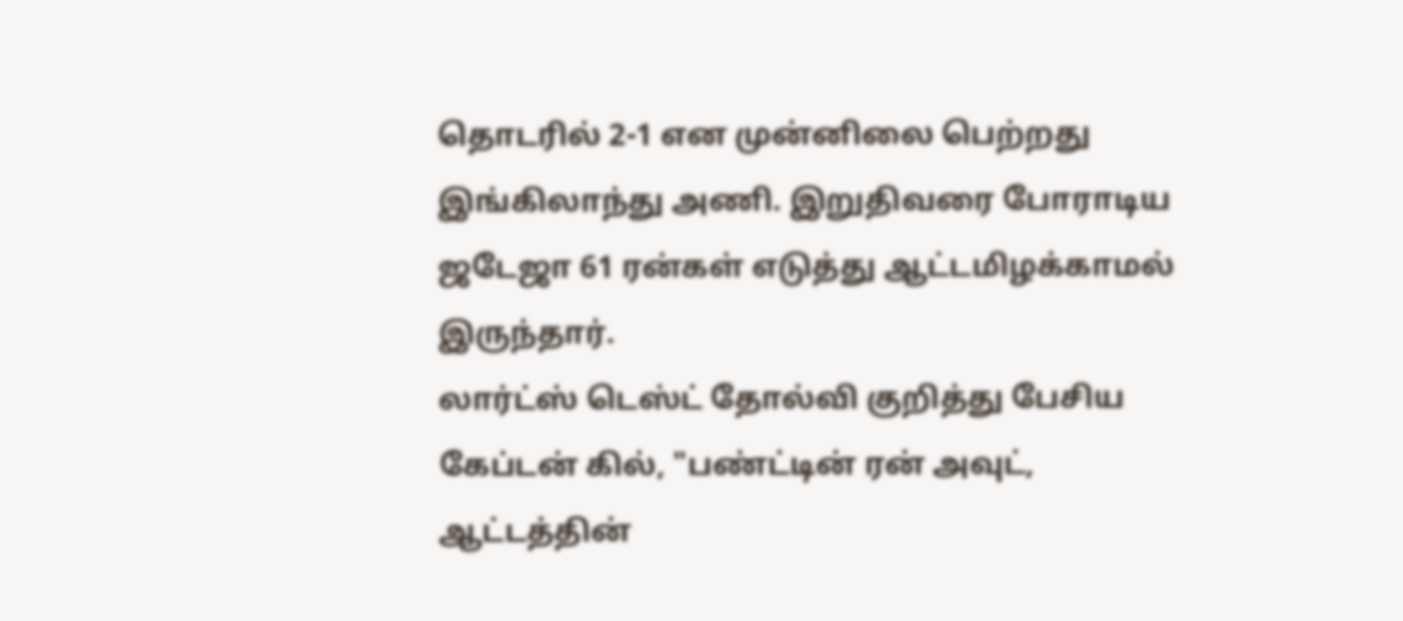தொடரில் 2-1 என முன்னிலை பெற்றது இங்கிலாந்து அணி. இறுதிவரை போராடிய ஜடேஜா 61 ரன்கள் எடுத்து ஆட்டமிழக்காமல் இருந்தார்.
லார்ட்ஸ் டெஸ்ட் தோல்வி குறித்து பேசிய கேப்டன் கில், "பண்ட்டின் ரன் அவுட், ஆட்டத்தின்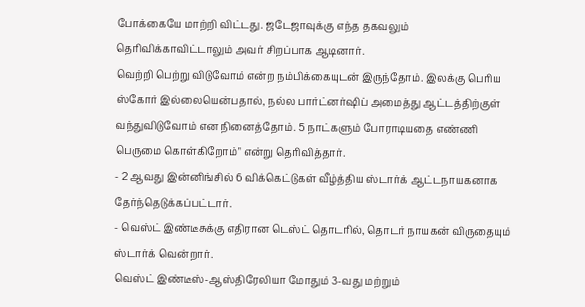போக்கையே மாற்றி விட்டது. ஜடேஜாவுக்கு எந்த தகவலும் தெரிவிக்காவிட்டாலும் அவர் சிறப்பாக ஆடினார்.
வெற்றி பெற்று விடுவோம் என்ற நம்பிக்கையுடன் இருந்தோம். இலக்கு பெரிய ஸ்கோர் இல்லையென்பதால், நல்ல பார்ட்னர்ஷிப் அமைத்து ஆட்டத்திற்குள் வந்துவிடுவோம் என நினைத்தோம். 5 நாட்களும் போராடியதை எண்ணி பெருமை கொள்கிறோம்" என்று தெரிவித்தார்.
- 2 ஆவது இன்னிங்சில் 6 விக்கெட்டுகள் வீழ்த்திய ஸ்டார்க் ஆட்டநாயகனாக தேர்ந்தெடுக்கப்பட்டார்.
- வெஸ்ட் இண்டீசுக்கு எதிரான டெஸ்ட் தொடரில், தொடர் நாயகன் விருதையும் ஸ்டார்க் வென்றார்.
வெஸ்ட் இண்டீஸ்-ஆஸ்திரேலியா மோதும் 3-வது மற்றும்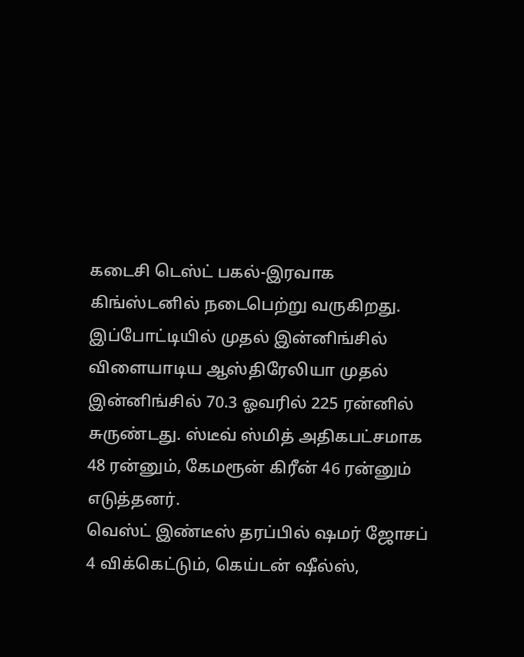கடைசி டெஸ்ட் பகல்-இரவாக கிங்ஸ்டனில் நடைபெற்று வருகிறது.
இப்போட்டியில் முதல் இன்னிங்சில் விளையாடிய ஆஸ்திரேலியா முதல் இன்னிங்சில் 70.3 ஓவரில் 225 ரன்னில் சுருண்டது. ஸ்டீவ் ஸ்மித் அதிகபட்சமாக 48 ரன்னும், கேமரூன் கிரீன் 46 ரன்னும் எடுத்தனர்.
வெஸ்ட் இண்டீஸ் தரப்பில் ஷமர் ஜோசப் 4 விக்கெட்டும், கெய்டன் ஷீல்ஸ்,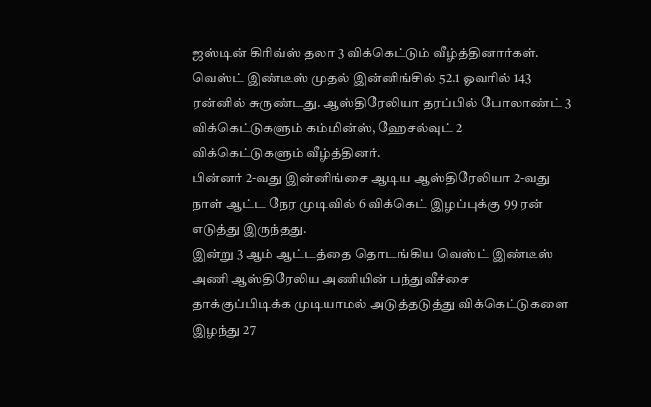ஜஸ்டின் கிரிவ்ஸ் தலா 3 விக்கெட்டும் வீழ்த்தினார்கள்.
வெஸ்ட் இண்டீஸ் முதல் இன்னிங்சில் 52.1 ஓவரில் 143 ரன்னில் சுருண்டது. ஆஸ்திரேலியா தரப்பில் போலாண்ட் 3 விக்கெட்டுகளும் கம்மின்ஸ், ஹேசல்வுட் 2 விக்கெட்டுகளும் வீழ்த்தினர்.
பின்னர் 2-வது இன்னிங்சை ஆடிய ஆஸ்திரேலியா 2-வது நாள் ஆட்ட நேர முடிவில் 6 விக்கெட் இழப்புக்கு 99 ரன் எடுத்து இருந்தது.
இன்று 3 ஆம் ஆட்டத்தை தொடங்கிய வெஸ்ட் இண்டீஸ் அணி ஆஸ்திரேலிய அணியின் பந்துவீச்சை தாக்குப்பிடிக்க முடியாமல் அடுத்தடுத்து விக்கெட்டுகளை இழந்து 27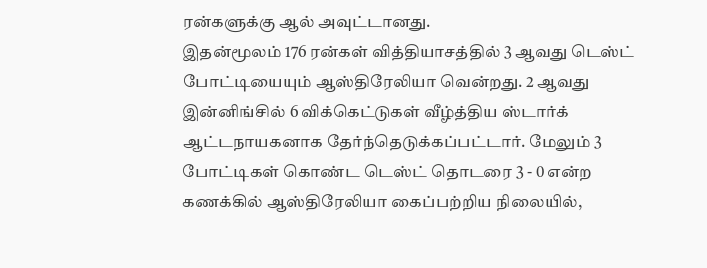ரன்களுக்கு ஆல் அவுட்டானது.
இதன்மூலம் 176 ரன்கள் வித்தியாசத்தில் 3 ஆவது டெஸ்ட் போட்டியையும் ஆஸ்திரேலியா வென்றது. 2 ஆவது இன்னிங்சில் 6 விக்கெட்டுகள் வீழ்த்திய ஸ்டார்க் ஆட்டநாயகனாக தேர்ந்தெடுக்கப்பட்டார். மேலும் 3 போட்டிகள் கொண்ட டெஸ்ட் தொடரை 3 - 0 என்ற கணக்கில் ஆஸ்திரேலியா கைப்பற்றிய நிலையில்,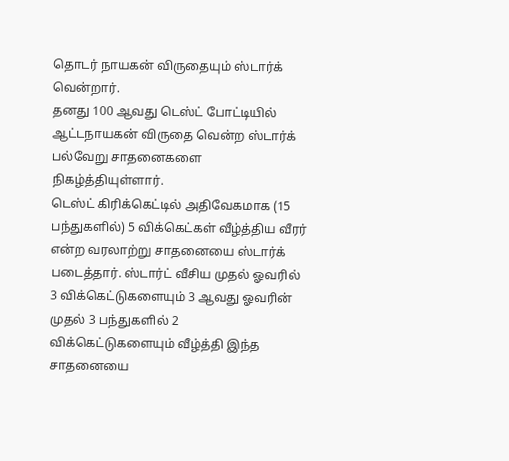தொடர் நாயகன் விருதையும் ஸ்டார்க் வென்றார்.
தனது 100 ஆவது டெஸ்ட் போட்டியில் ஆட்டநாயகன் விருதை வென்ற ஸ்டார்க் பல்வேறு சாதனைகளை நிகழ்த்தியுள்ளார்.
டெஸ்ட் கிரிக்கெட்டில் அதிவேகமாக (15 பந்துகளில்) 5 விக்கெட்கள் வீழ்த்திய வீரர் என்ற வரலாற்று சாதனையை ஸ்டார்க் படைத்தார். ஸ்டார்ட் வீசிய முதல் ஓவரில் 3 விக்கெட்டுகளையும் 3 ஆவது ஓவரின் முதல் 3 பந்துகளில் 2 விக்கெட்டுகளையும் வீழ்த்தி இந்த சாதனையை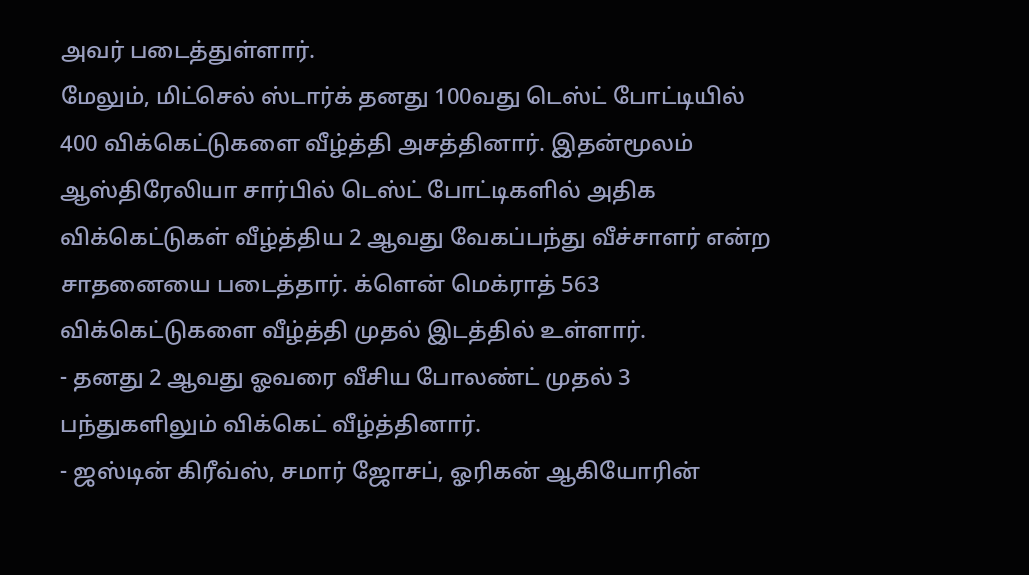அவர் படைத்துள்ளார்.
மேலும், மிட்செல் ஸ்டார்க் தனது 100வது டெஸ்ட் போட்டியில் 400 விக்கெட்டுகளை வீழ்த்தி அசத்தினார். இதன்மூலம் ஆஸ்திரேலியா சார்பில் டெஸ்ட் போட்டிகளில் அதிக விக்கெட்டுகள் வீழ்த்திய 2 ஆவது வேகப்பந்து வீச்சாளர் என்ற சாதனையை படைத்தார். க்ளென் மெக்ராத் 563 விக்கெட்டுகளை வீழ்த்தி முதல் இடத்தில் உள்ளார்.
- தனது 2 ஆவது ஓவரை வீசிய போலண்ட் முதல் 3 பந்துகளிலும் விக்கெட் வீழ்த்தினார்.
- ஜஸ்டின் கிரீவ்ஸ், சமார் ஜோசப், ஓரிகன் ஆகியோரின்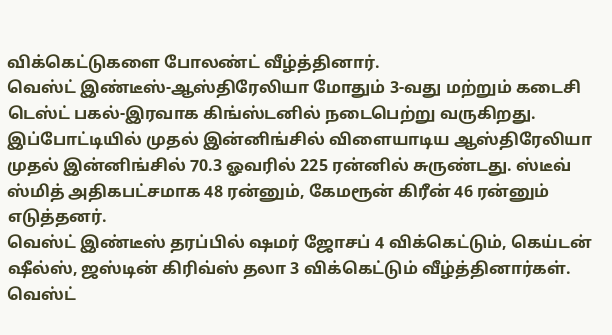விக்கெட்டுகளை போலண்ட் வீழ்த்தினார்.
வெஸ்ட் இண்டீஸ்-ஆஸ்திரேலியா மோதும் 3-வது மற்றும் கடைசி டெஸ்ட் பகல்-இரவாக கிங்ஸ்டனில் நடைபெற்று வருகிறது.
இப்போட்டியில் முதல் இன்னிங்சில் விளையாடிய ஆஸ்திரேலியா முதல் இன்னிங்சில் 70.3 ஓவரில் 225 ரன்னில் சுருண்டது. ஸ்டீவ் ஸ்மித் அதிகபட்சமாக 48 ரன்னும், கேமரூன் கிரீன் 46 ரன்னும் எடுத்தனர்.
வெஸ்ட் இண்டீஸ் தரப்பில் ஷமர் ஜோசப் 4 விக்கெட்டும், கெய்டன் ஷீல்ஸ், ஜஸ்டின் கிரிவ்ஸ் தலா 3 விக்கெட்டும் வீழ்த்தினார்கள்.
வெஸ்ட்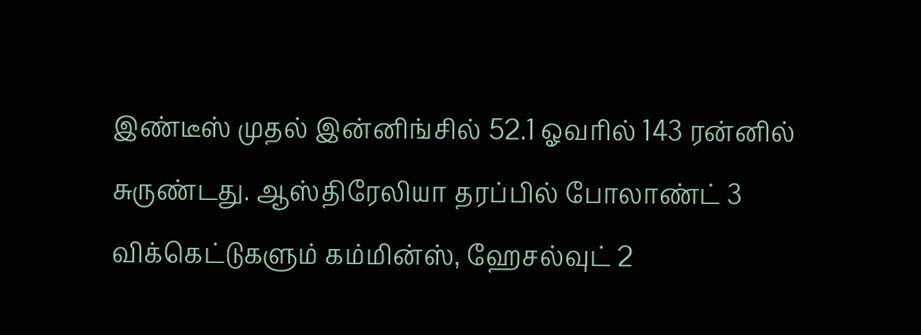இண்டீஸ் முதல் இன்னிங்சில் 52.1 ஓவரில் 143 ரன்னில் சுருண்டது. ஆஸ்திரேலியா தரப்பில் போலாண்ட் 3 விக்கெட்டுகளும் கம்மின்ஸ், ஹேசல்வுட் 2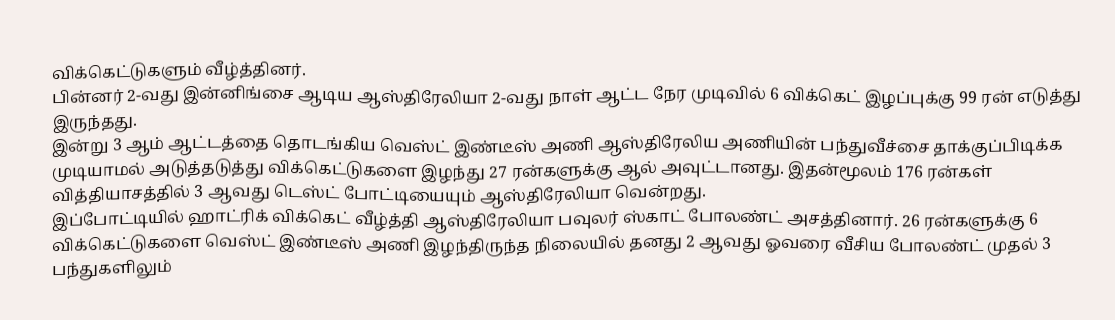விக்கெட்டுகளும் வீழ்த்தினர்.
பின்னர் 2-வது இன்னிங்சை ஆடிய ஆஸ்திரேலியா 2-வது நாள் ஆட்ட நேர முடிவில் 6 விக்கெட் இழப்புக்கு 99 ரன் எடுத்து இருந்தது.
இன்று 3 ஆம் ஆட்டத்தை தொடங்கிய வெஸ்ட் இண்டீஸ் அணி ஆஸ்திரேலிய அணியின் பந்துவீச்சை தாக்குப்பிடிக்க முடியாமல் அடுத்தடுத்து விக்கெட்டுகளை இழந்து 27 ரன்களுக்கு ஆல் அவுட்டானது. இதன்மூலம் 176 ரன்கள் வித்தியாசத்தில் 3 ஆவது டெஸ்ட் போட்டியையும் ஆஸ்திரேலியா வென்றது.
இப்போட்டியில் ஹாட்ரிக் விக்கெட் வீழ்த்தி ஆஸ்திரேலியா பவுலர் ஸ்காட் போலண்ட் அசத்தினார். 26 ரன்களுக்கு 6 விக்கெட்டுகளை வெஸ்ட் இண்டீஸ் அணி இழந்திருந்த நிலையில் தனது 2 ஆவது ஓவரை வீசிய போலண்ட் முதல் 3 பந்துகளிலும்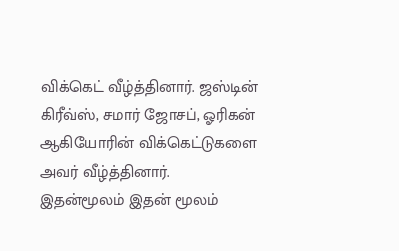விக்கெட் வீழ்த்தினார். ஜஸ்டின் கிரீவ்ஸ், சமார் ஜோசப், ஓரிகன் ஆகியோரின் விக்கெட்டுகளை அவர் வீழ்த்தினார்.
இதன்மூலம் இதன் மூலம்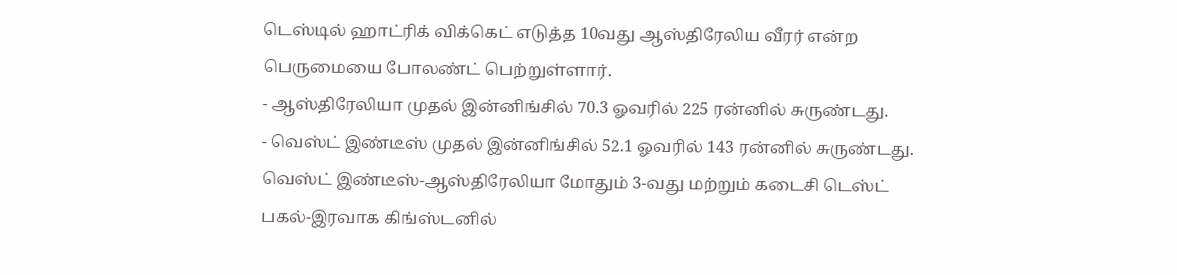டெஸ்டில் ஹாட்ரிக் விக்கெட் எடுத்த 10வது ஆஸ்திரேலிய வீரர் என்ற பெருமையை போலண்ட் பெற்றுள்ளார்.
- ஆஸ்திரேலியா முதல் இன்னிங்சில் 70.3 ஓவரில் 225 ரன்னில் சுருண்டது.
- வெஸ்ட் இண்டீஸ் முதல் இன்னிங்சில் 52.1 ஓவரில் 143 ரன்னில் சுருண்டது.
வெஸ்ட் இண்டீஸ்-ஆஸ்திரேலியா மோதும் 3-வது மற்றும் கடைசி டெஸ்ட் பகல்-இரவாக கிங்ஸ்டனில்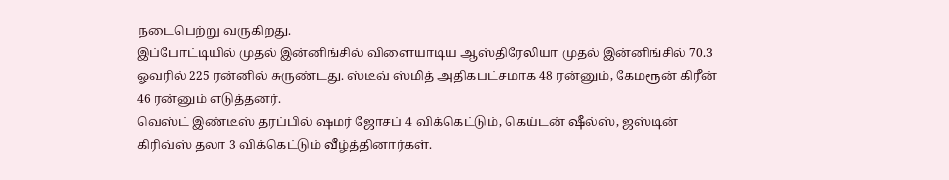நடைபெற்று வருகிறது.
இப்போட்டியில் முதல் இன்னிங்சில் விளையாடிய ஆஸ்திரேலியா முதல் இன்னிங்சில் 70.3 ஓவரில் 225 ரன்னில் சுருண்டது. ஸ்டீவ் ஸ்மித் அதிகபட்சமாக 48 ரன்னும், கேமரூன் கிரீன் 46 ரன்னும் எடுத்தனர்.
வெஸ்ட் இண்டீஸ் தரப்பில் ஷமர் ஜோசப் 4 விக்கெட்டும், கெய்டன் ஷீல்ஸ், ஜஸ்டின் கிரிவ்ஸ் தலா 3 விக்கெட்டும் வீழ்த்தினார்கள்.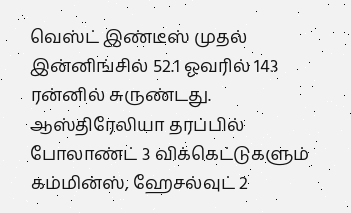வெஸ்ட் இண்டீஸ் முதல் இன்னிங்சில் 52.1 ஓவரில் 143 ரன்னில் சுருண்டது. ஆஸ்திரேலியா தரப்பில் போலாண்ட் 3 விக்கெட்டுகளும் கம்மின்ஸ், ஹேசல்வுட் 2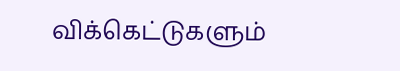விக்கெட்டுகளும்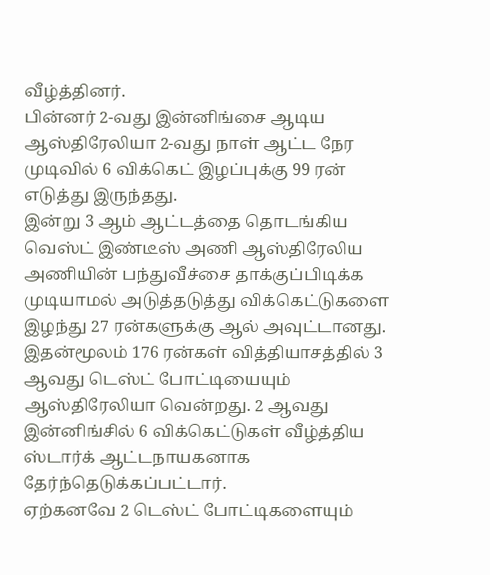வீழ்த்தினர்.
பின்னர் 2-வது இன்னிங்சை ஆடிய ஆஸ்திரேலியா 2-வது நாள் ஆட்ட நேர முடிவில் 6 விக்கெட் இழப்புக்கு 99 ரன் எடுத்து இருந்தது.
இன்று 3 ஆம் ஆட்டத்தை தொடங்கிய வெஸ்ட் இண்டீஸ் அணி ஆஸ்திரேலிய அணியின் பந்துவீச்சை தாக்குப்பிடிக்க முடியாமல் அடுத்தடுத்து விக்கெட்டுகளை இழந்து 27 ரன்களுக்கு ஆல் அவுட்டானது.
இதன்மூலம் 176 ரன்கள் வித்தியாசத்தில் 3 ஆவது டெஸ்ட் போட்டியையும் ஆஸ்திரேலியா வென்றது. 2 ஆவது இன்னிங்சில் 6 விக்கெட்டுகள் வீழ்த்திய ஸ்டார்க் ஆட்டநாயகனாக தேர்ந்தெடுக்கப்பட்டார்.
ஏற்கனவே 2 டெஸ்ட் போட்டிகளையும்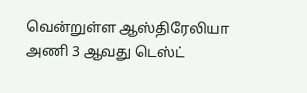வென்றுள்ள ஆஸ்திரேலியா அணி 3 ஆவது டெஸ்ட்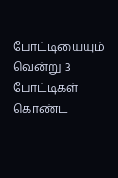போட்டியையும் வென்று 3 போட்டிகள் கொண்ட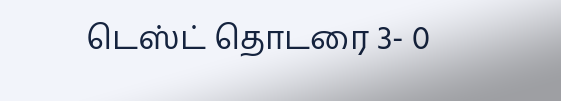டெஸ்ட் தொடரை 3- 0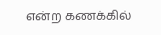என்ற கணக்கில்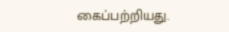கைப்பற்றியது.